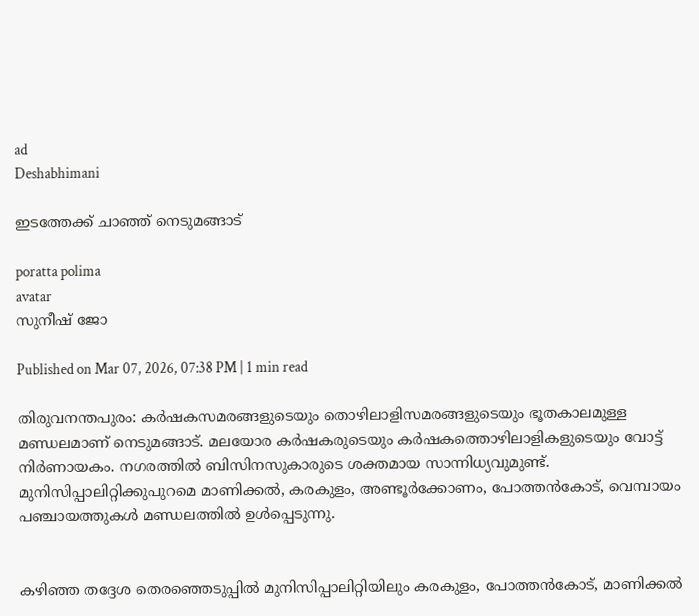ad
Deshabhimani

ഇടത്തേക്ക്‌ ചാഞ്ഞ്‌ നെടുമങ്ങാട്‌

poratta polima
avatar
സുനീഷ്‌ ജോ

Published on Mar 07, 2026, 07:38 PM | 1 min read

തിരുവനന്തപുരം: കർഷകസമരങ്ങളുടെയും തൊഴിലാളിസമരങ്ങളുടെയും ഭൂതകാലമുള്ള മണ്ഡലമാണ്‌ നെടുമങ്ങാട്‌. മലയോര കർഷകരുടെയും കർഷകത്തൊഴിലാളികളുടെയും വോട്ട്‌ നിർണായകം. നഗരത്തിൽ ബിസിനസുകാരുടെ ശക്തമായ സാന്നിധ്യവുമുണ്ട്‌. മുനിസിപ്പാലിറ്റിക്കുപുറമെ മാണിക്കൽ, കരകുളം, അണ്ടൂർക്കോണം, പോത്തൻകോട്, വെമ്പായം പഞ്ചായത്തുകൾ മണ്ഡലത്തിൽ ഉൾപ്പെടുന്നു.


കഴിഞ്ഞ തദ്ദേശ തെരഞ്ഞെടുപ്പിൽ മുനിസിപ്പാലിറ്റിയിലും കരകുളം, പോത്തൻകോട്‌, മാണിക്കൽ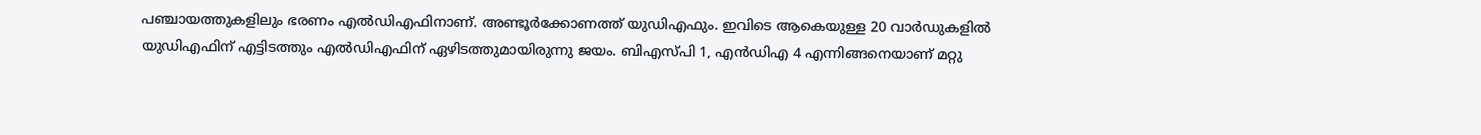പഞ്ചായത്തുകളിലും ഭരണം എൽഡിഎഫിനാണ്‌. അണ്ടൂർക്കോണത്ത്‌ യുഡിഎഫും. ഇവിടെ ആകെയുള്ള 20 വാർഡുകളിൽ യുഡിഎഫിന്‌ എട്ടിടത്തും എൽഡിഎഫിന്‌ ഏഴിടത്തുമായിരുന്നു ജയം. ബിഎസ്‌പി 1, എൻഡിഎ 4 എന്നിങ്ങനെയാണ്‌ മറ്റു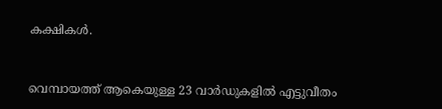കക്ഷികൾ.


വെമ്പായത്ത്‌ ആകെയുള്ള 23 വാർഡുകളിൽ എട്ടുവീതം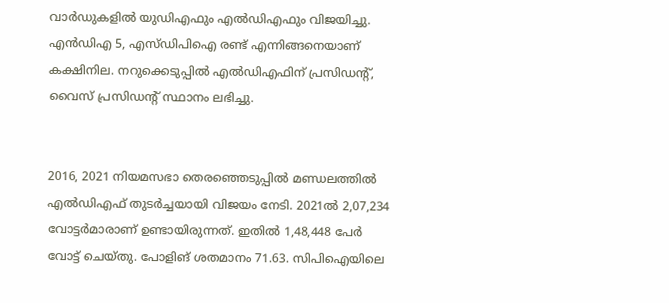വാർഡുകളിൽ യുഡിഎഫും എൽഡിഎഫും വിജയിച്ചു. എൻഡിഎ 5, എസ്‌ഡിപിഐ രണ്ട്‌ എന്നിങ്ങനെയാണ്‌ കക്ഷിനില. നറുക്കെടുപ്പിൽ എൽഡിഎഫിന്‌ പ്രസിഡന്റ്‌, വൈസ് പ്രസിഡന്റ്‌ സ്ഥാനം ലഭിച്ചു.


2016, 2021 നിയമസഭാ തെരഞ്ഞെടുപ്പിൽ മണ്ഡലത്തിൽ എൽഡിഎഫ്‌ തുടർച്ചയായി വിജയം നേടി. 2021ൽ 2,07,234 വോട്ടർമാരാണ്‌ ഉണ്ടായിരുന്നത്‌. ഇതിൽ 1,48,448 പേർ വോട്ട്‌ ചെയ്‌തു. പോളിങ്‌ ശതമാനം 71.63. സിപിഐയിലെ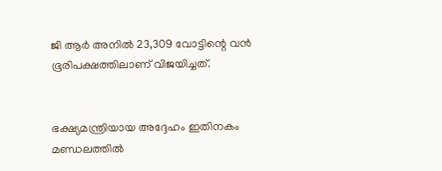ജി ആർ അനിൽ 23,309 വോട്ടിന്റെ വൻ ഭൂരിപക്ഷത്തിലാണ്‌ വിജയിച്ചത്‌.


ഭക്ഷ്യമന്ത്രിയായ അദ്ദേഹം ഇതിനകം മണ്ഡലത്തിൽ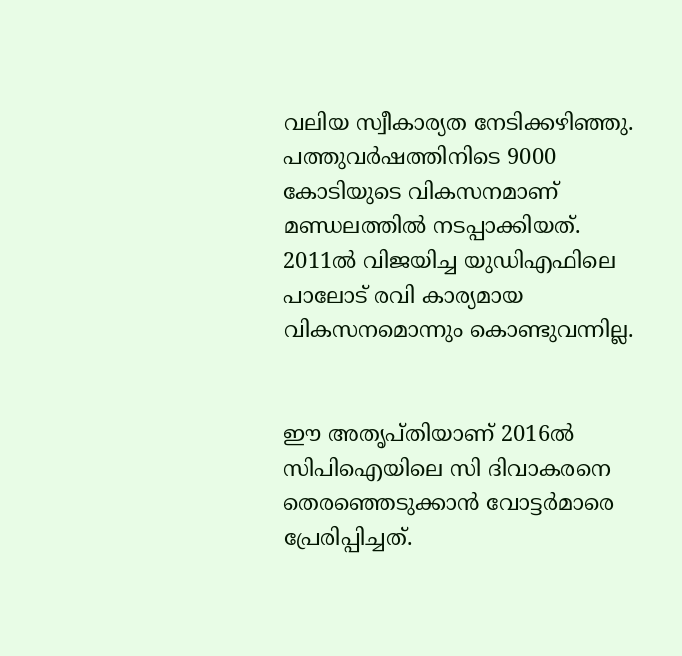വലിയ സ്വീകാര്യത നേടിക്കഴിഞ്ഞു. പത്തുവർഷത്തിനിടെ 9000 കോടിയുടെ വികസനമാണ്‌ മണ്ഡലത്തിൽ നടപ്പാക്കിയത്‌. 2011ൽ വിജയിച്ച യുഡിഎഫിലെ പാലോട്‌ രവി കാര്യമായ വികസനമൊന്നും കൊണ്ടുവന്നില്ല.


ഇ‍ൗ അതൃപ്‌തിയാണ്‌ 2016ൽ സിപിഐയിലെ സി ദിവാകരനെ തെരഞ്ഞെടുക്കാൻ വോട്ടർമാരെ പ്രേരിപ്പിച്ചത്‌.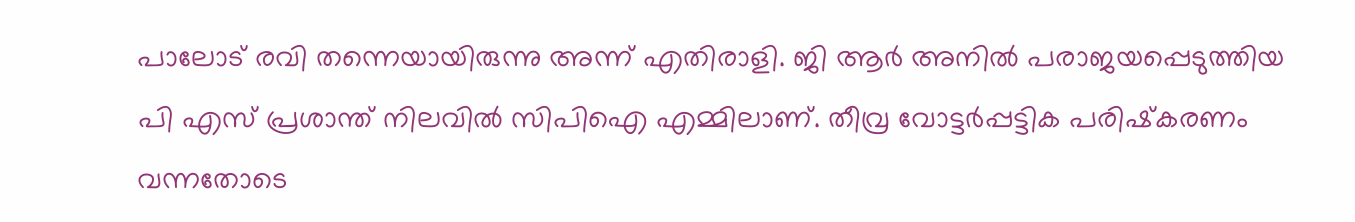പാലോട്‌ രവി തന്നെയായിരുന്നു അന്ന്‌ എതിരാളി. ജി ആർ അനിൽ പരാജയപ്പെടുത്തിയ പി എസ്‌ പ്രശാന്ത്‌ നിലവിൽ സിപിഐ എമ്മിലാണ്‌. തീവ്ര വോട്ടർപ്പട്ടിക പരിഷ്‌കരണം വന്നതോടെ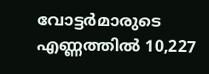വോട്ടർമാരുടെ എണ്ണത്തിൽ 10,227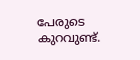പേരുടെ കുറവുണ്ട്‌.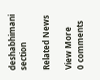deshabhimani section

Related News

View More
0 comments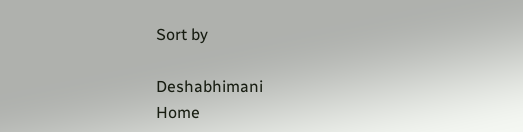Sort by

Deshabhimani
Home